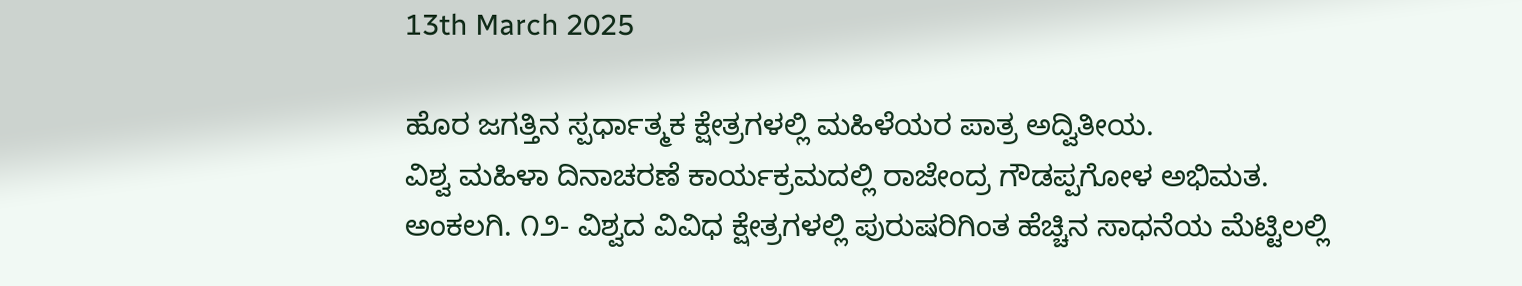13th March 2025

ಹೊರ ಜಗತ್ತಿನ ಸ್ಪರ್ಧಾತ್ಮಕ ಕ್ಷೇತ್ರಗಳಲ್ಲಿ ಮಹಿಳೆಯರ ಪಾತ್ರ ಅದ್ವಿತೀಯ.
ವಿಶ್ವ ಮಹಿಳಾ ದಿನಾಚರಣೆ ಕಾರ್ಯಕ್ರಮದಲ್ಲಿ ರಾಜೇಂದ್ರ ಗೌಡಪ್ಪಗೋಳ ಅಭಿಮತ.
ಅಂಕಲಗಿ. ೧೨- ವಿಶ್ವದ ವಿವಿಧ ಕ್ಷೇತ್ರಗಳಲ್ಲಿ ಪುರುಷರಿಗಿಂತ ಹೆಚ್ಚಿನ ಸಾಧನೆಯ ಮೆಟ್ಟಿಲಲ್ಲಿ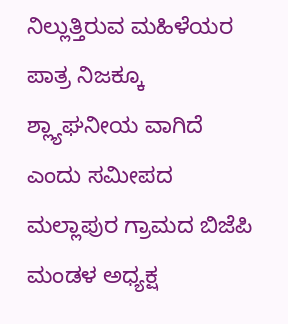ನಿಲ್ಲುತ್ತಿರುವ ಮಹಿಳೆಯರ ಪಾತ್ರ ನಿಜಕ್ಕೂ ಶ್ಲ್ಯಾಘನೀಯ ವಾಗಿದೆ ಎಂದು ಸಮೀಪದ ಮಲ್ಲಾಪುರ ಗ್ರಾಮದ ಬಿಜೆಪಿ ಮಂಡಳ ಅಧ್ಯಕ್ಷ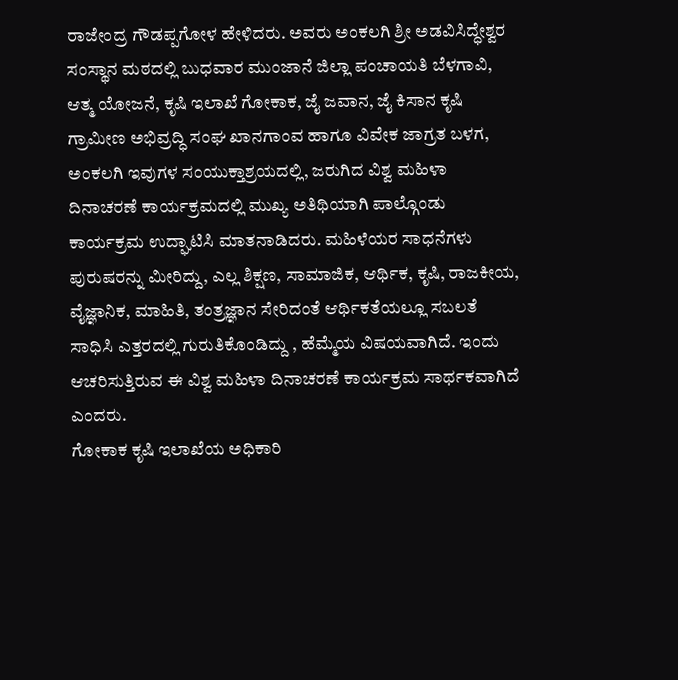ರಾಜೇಂದ್ರ ಗೌಡಪ್ಪಗೋಳ ಹೇಳಿದರು. ಅವರು ಅಂಕಲಗಿ ಶ್ರೀ ಅಡವಿಸಿದ್ಧೇಶ್ವರ ಸಂಸ್ಥಾನ ಮಠದಲ್ಲಿ ಬುಧವಾರ ಮುಂಜಾನೆ ಜಿಲ್ಲಾ ಪಂಚಾಯತಿ ಬೆಳಗಾವಿ, ಆತ್ಮ ಯೋಜನೆ, ಕೃಷಿ ಇಲಾಖೆ ಗೋಕಾಕ, ಜೈ ಜವಾನ, ಜೈ ಕಿಸಾನ ಕೃಷಿ ಗ್ರಾಮೀಣ ಅಭಿವ್ರದ್ಧಿ ಸಂಘ ಖಾನಗಾಂವ ಹಾಗೂ ವಿವೇಕ ಜಾಗ್ರತ ಬಳಗ, ಅಂಕಲಗಿ ಇವುಗಳ ಸಂಯುಕ್ತಾಶ್ರಯದಲ್ಲಿ, ಜರುಗಿದ ವಿಶ್ವ ಮಹಿಳಾ ದಿನಾಚರಣೆ ಕಾರ್ಯಕ್ರಮದಲ್ಲಿ ಮುಖ್ಯ ಅತಿಥಿಯಾಗಿ ಪಾಲ್ಗೊಂಡು ಕಾರ್ಯಕ್ರಮ ಉದ್ಘಾಟಿಸಿ ಮಾತನಾಡಿದರು. ಮಹಿಳೆಯರ ಸಾಧನೆಗಳು ಪುರುಷರನ್ನು ಮೀರಿದ್ದು, ಎಲ್ಲ ಶಿಕ್ಷಣ, ಸಾಮಾಜಿಕ, ಆರ್ಥಿಕ, ಕೃಷಿ, ರಾಜಕೀಯ, ವೈಜ್ಞಾನಿಕ, ಮಾಹಿತಿ, ತಂತ್ರಜ್ಞಾನ ಸೇರಿದಂತೆ ಆರ್ಥಿಕತೆಯಲ್ಲೂ ಸಬಲತೆ ಸಾಧಿಸಿ ಎತ್ತರದಲ್ಲಿ ಗುರುತಿಕೊಂಡಿದ್ದು , ಹೆಮ್ಮೆಯ ವಿಷಯವಾಗಿದೆ. ಇಂದು ಆಚರಿಸುತ್ತಿರುವ ಈ ವಿಶ್ವ ಮಹಿಳಾ ದಿನಾಚರಣೆ ಕಾರ್ಯಕ್ರಮ ಸಾರ್ಥಕವಾಗಿದೆ ಎಂದರು.
ಗೋಕಾಕ ಕೃಷಿ ಇಲಾಖೆಯ ಅಧಿಕಾರಿ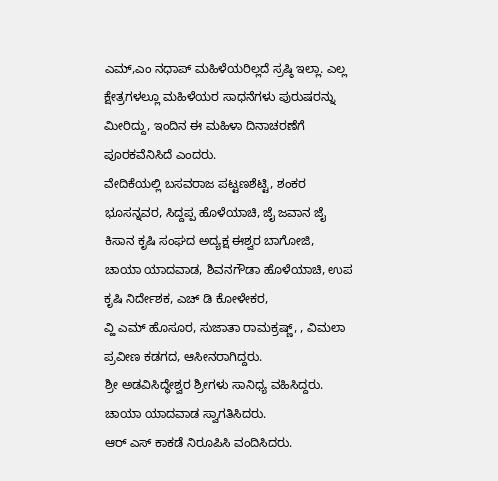ಎಮ್,ಎಂ ನಧಾಪ್ ಮಹಿಳೆಯರಿಲ್ಲದೆ ಸ್ರಷ್ಠಿ ಇಲ್ಲಾ. ಎಲ್ಲ ಕ್ಷೇತ್ರಗಳಲ್ಲೂ ಮಹಿಳೆಯರ ಸಾಧನೆಗಳು ಪುರುಷರನ್ನು ಮೀರಿದ್ದು, ಇಂದಿನ ಈ ಮಹಿಳಾ ದಿನಾಚರಣೆಗೆ ಪೂರಕವೆನಿಸಿದೆ ಎಂದರು.
ವೇದಿಕೆಯಲ್ಲಿ ಬಸವರಾಜ ಪಟ್ಟಣಶೆಟ್ಟಿ, ಶಂಕರ ಭೂಸನ್ನವರ, ಸಿದ್ದಪ್ಪ ಹೊಳೆಯಾಚಿ, ಜೈ ಜವಾನ ಜೈ ಕಿಸಾನ ಕೃಷಿ ಸಂಘದ ಅದ್ಯಕ್ಷ ಈಶ್ವರ ಬಾಗೋಜಿ, ಚಾಯಾ ಯಾದವಾಡ, ಶಿವನಗೌಡಾ ಹೊಳೆಯಾಚಿ, ಉಪ ಕೃಷಿ ನಿರ್ದೇಶಕ, ಎಚ್ ಡಿ ಕೋಳೇಕರ,
ವ್ಹಿ ಎಮ್ ಹೊಸೂರ, ಸುಜಾತಾ ರಾಮಕ್ರಷ್ಣ್, , ವಿಮಲಾ ಪ್ರವೀಣ ಕಡಗದ, ಆಸೀನರಾಗಿದ್ದರು.
ಶ್ರೀ ಅಡವಿಸಿದ್ಧೇಶ್ವರ ಶ್ರೀಗಳು ಸಾನಿಧ್ಯ ವಹಿಸಿದ್ದರು.
ಚಾಯಾ ಯಾದವಾಡ ಸ್ವಾಗತಿಸಿದರು.
ಆರ್ ಎಸ್ ಕಾಕಡೆ ನಿರೂಪಿಸಿ ವಂದಿಸಿದರು.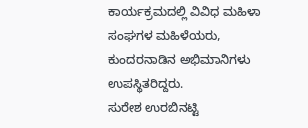ಕಾರ್ಯಕ್ರಮದಲ್ಲಿ ವಿವಿಧ ಮಹಿಳಾ ಸಂಘಗಳ ಮಹಿಳೆಯರು, ಕುಂದರನಾಡಿನ ಅಭಿಮಾನಿಗಳು ಉಪಸ್ಥಿತರಿದ್ದರು.
ಸುರೇಶ ಉರಬಿನಟ್ಟಿ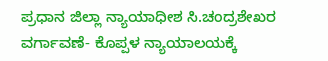ಪ್ರಧಾನ ಜಿಲ್ಲಾ ನ್ಯಾಯಾಧೀಶ ಸಿ.ಚಂದ್ರಶೇಖರ ವರ್ಗಾವಣೆ- ಕೊಪ್ಪಳ ನ್ಯಾಯಾಲಯಕ್ಕೆ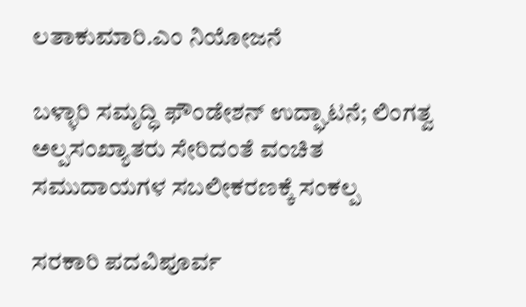ಲತಾಕುಮಾರಿ.ಎಂ ನಿಯೋಜನೆ

ಬಳ್ಳಾರಿ ಸಮೃದ್ಧಿ ಫೌಂಡೇಶನ್ ಉದ್ಘಾಟನೆ; ಲಿಂಗತ್ವ ಅಲ್ಪಸಂಖ್ಯಾತರು ಸೇರಿದಂತೆ ವಂಚಿತ ಸಮುದಾಯಗಳ ಸಬಲೀಕರಣಕ್ಕೆ ಸಂಕಲ್ಪ

ಸರಕಾರಿ ಪದವಿಪೂರ್ವ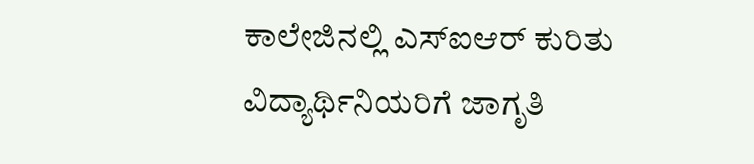ಕಾಲೇಜಿನಲ್ಲಿ ಎಸ್ಐಆರ್ ಕುರಿತು ವಿದ್ಯಾರ್ಥಿನಿಯರಿಗೆ ಜಾಗೃತಿ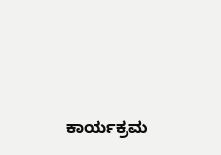ಕಾರ್ಯಕ್ರಮ